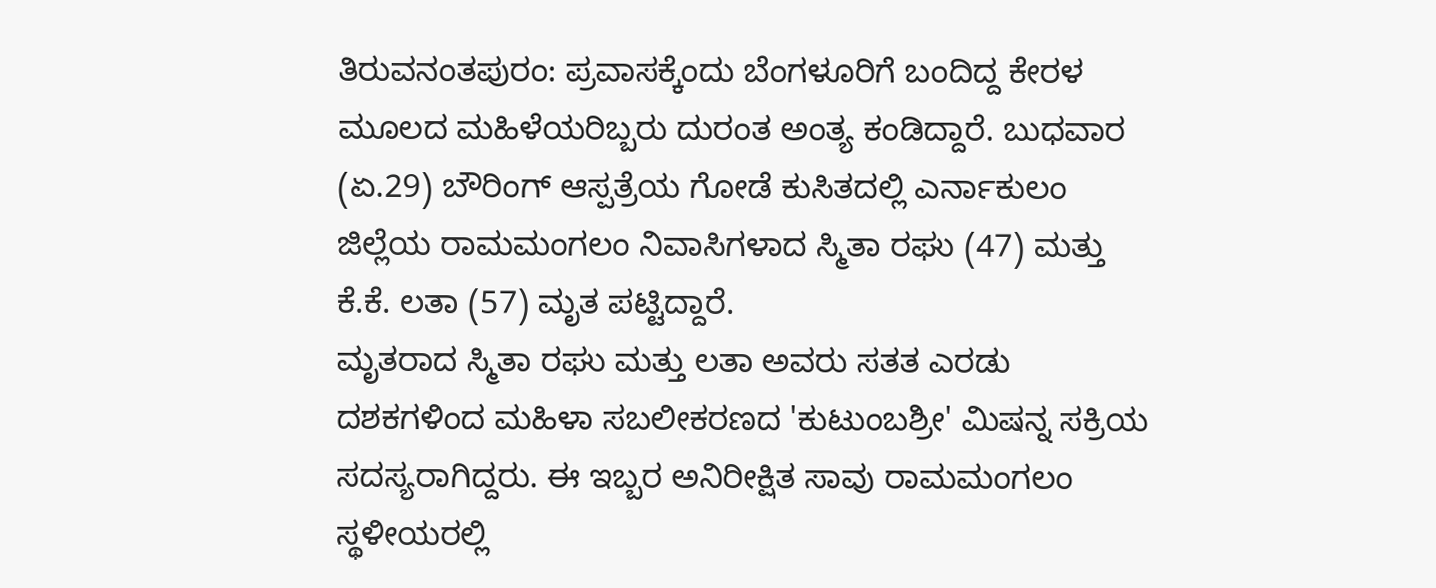ತಿರುವನಂತಪುರಂ: ಪ್ರವಾಸಕ್ಕೆಂದು ಬೆಂಗಳೂರಿಗೆ ಬಂದಿದ್ದ ಕೇರಳ ಮೂಲದ ಮಹಿಳೆಯರಿಬ್ಬರು ದುರಂತ ಅಂತ್ಯ ಕಂಡಿದ್ದಾರೆ. ಬುಧವಾರ (ಏ.29) ಬೌರಿಂಗ್ ಆಸ್ಪತ್ರೆಯ ಗೋಡೆ ಕುಸಿತದಲ್ಲಿ ಎರ್ನಾಕುಲಂ ಜಿಲ್ಲೆಯ ರಾಮಮಂಗಲಂ ನಿವಾಸಿಗಳಾದ ಸ್ಮಿತಾ ರಘು (47) ಮತ್ತು ಕೆ.ಕೆ. ಲತಾ (57) ಮೃತ ಪಟ್ಟಿದ್ದಾರೆ.
ಮೃತರಾದ ಸ್ಮಿತಾ ರಘು ಮತ್ತು ಲತಾ ಅವರು ಸತತ ಎರಡು ದಶಕಗಳಿಂದ ಮಹಿಳಾ ಸಬಲೀಕರಣದ 'ಕುಟುಂಬಶ್ರೀ' ಮಿಷನ್ನ ಸಕ್ರಿಯ ಸದಸ್ಯರಾಗಿದ್ದರು. ಈ ಇಬ್ಬರ ಅನಿರೀಕ್ಷಿತ ಸಾವು ರಾಮಮಂಗಲಂ ಸ್ಥಳೀಯರಲ್ಲಿ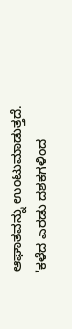ಆಘಾತವನ್ನು ಉಂಟುಮಾಡುತ್ತದೆ.
'ಕಳೆದ ಎರಡು ದಶಕಗಳಿಂದ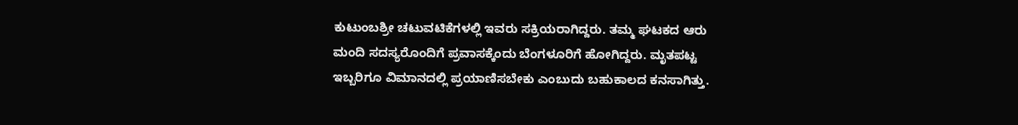ಕುಟುಂಬಶ್ರೀ ಚಟುವಟಿಕೆಗಳಲ್ಲಿ ಇವರು ಸಕ್ರಿಯರಾಗಿದ್ದರು. ತಮ್ಮ ಘಟಕದ ಆರು ಮಂದಿ ಸದಸ್ಯರೊಂದಿಗೆ ಪ್ರವಾಸಕ್ಕೆಂದು ಬೆಂಗಳೂರಿಗೆ ಹೋಗಿದ್ದರು. ಮೃತಪಟ್ಟ ಇಬ್ಬರಿಗೂ ವಿಮಾನದಲ್ಲಿ ಪ್ರಯಾಣಿಸಬೇಕು ಎಂಬುದು ಬಹುಕಾಲದ ಕನಸಾಗಿತ್ತು.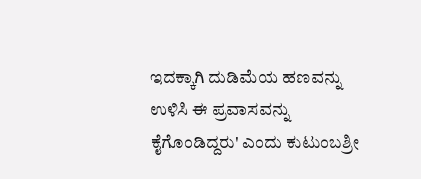ಇದಕ್ಕಾಗಿ ದುಡಿಮೆಯ ಹಣವನ್ನು ಉಳಿಸಿ ಈ ಪ್ರವಾಸವನ್ನು ಕೈಗೊಂಡಿದ್ದರು' ಎಂದು ಕುಟುಂಬಶ್ರೀ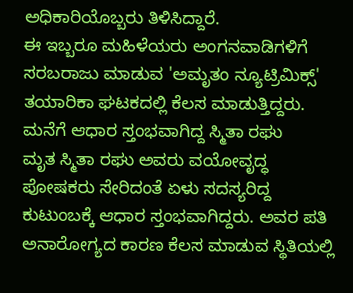ಅಧಿಕಾರಿಯೊಬ್ಬರು ತಿಳಿಸಿದ್ದಾರೆ.
ಈ ಇಬ್ಬರೂ ಮಹಿಳೆಯರು ಅಂಗನವಾಡಿಗಳಿಗೆ ಸರಬರಾಜು ಮಾಡುವ 'ಅಮೃತಂ ನ್ಯೂಟ್ರಿಮಿಕ್ಸ್' ತಯಾರಿಕಾ ಘಟಕದಲ್ಲಿ ಕೆಲಸ ಮಾಡುತ್ತಿದ್ದರು.
ಮನೆಗೆ ಆಧಾರ ಸ್ತಂಭವಾಗಿದ್ದ ಸ್ಮಿತಾ ರಘು
ಮೃತ ಸ್ಮಿತಾ ರಘು ಅವರು ವಯೋವೃದ್ಧ ಪೋಷಕರು ಸೇರಿದಂತೆ ಏಳು ಸದಸ್ಯರಿದ್ದ ಕುಟುಂಬಕ್ಕೆ ಆಧಾರ ಸ್ತಂಭವಾಗಿದ್ದರು. ಅವರ ಪತಿ ಅನಾರೋಗ್ಯದ ಕಾರಣ ಕೆಲಸ ಮಾಡುವ ಸ್ಥಿತಿಯಲ್ಲಿ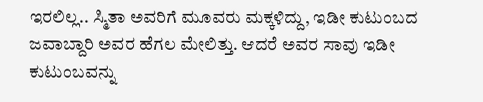ಇರಲಿಲ್ಲ.. ಸ್ಮಿತಾ ಅವರಿಗೆ ಮೂವರು ಮಕ್ಕಳಿದ್ದು, ಇಡೀ ಕುಟುಂಬದ ಜವಾಬ್ದಾರಿ ಅವರ ಹೆಗಲ ಮೇಲಿತ್ತು. ಆದರೆ ಅವರ ಸಾವು ಇಡೀ ಕುಟುಂಬವನ್ನು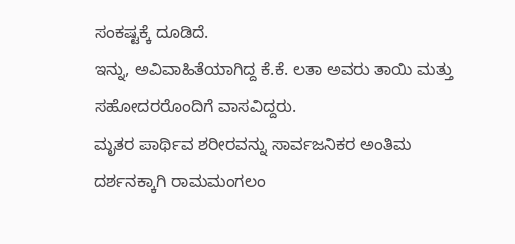ಸಂಕಷ್ಟಕ್ಕೆ ದೂಡಿದೆ.
ಇನ್ನು, ಅವಿವಾಹಿತೆಯಾಗಿದ್ದ ಕೆ.ಕೆ. ಲತಾ ಅವರು ತಾಯಿ ಮತ್ತು ಸಹೋದರರೊಂದಿಗೆ ವಾಸವಿದ್ದರು.
ಮೃತರ ಪಾರ್ಥಿವ ಶರೀರವನ್ನು ಸಾರ್ವಜನಿಕರ ಅಂತಿಮ ದರ್ಶನಕ್ಕಾಗಿ ರಾಮಮಂಗಲಂ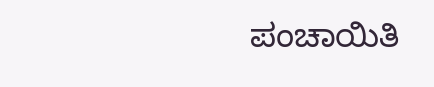ಪಂಚಾಯಿತಿ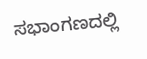ಸಭಾಂಗಣದಲ್ಲಿ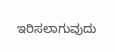ಇರಿಸಲಾಗುವುದು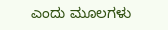ಎಂದು ಮೂಲಗಳು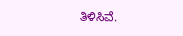ತಿಳಿಸಿವೆ.